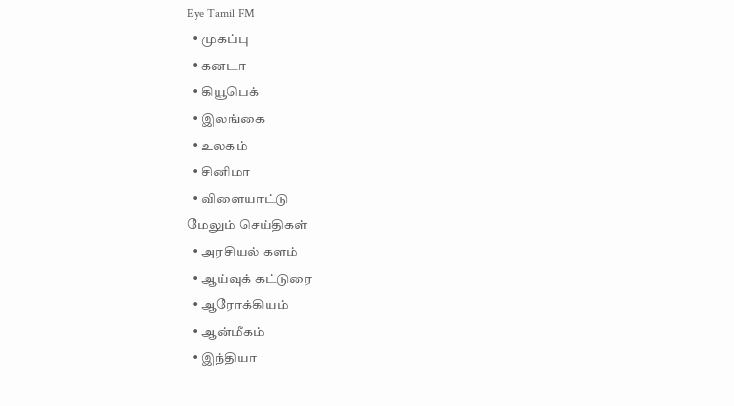Eye Tamil FM
  • முகப்பு
  • கனடா
  • கியூபெக்
  • இலங்கை
  • உலகம்
  • சினிமா
  • விளையாட்டு
மேலும் செய்திகள்
  • அரசியல் களம்
  • ஆய்வுக் கட்டுரை
  • ஆரோக்கியம்
  • ஆன்மீகம்
  • இந்தியா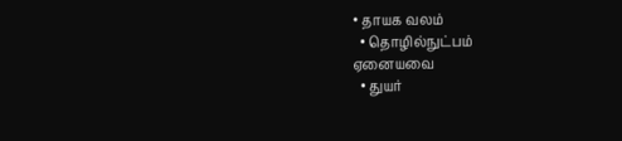• தாயக வலம்
  • தொழில்நுட்பம்
ஏனையவை
  • துயர்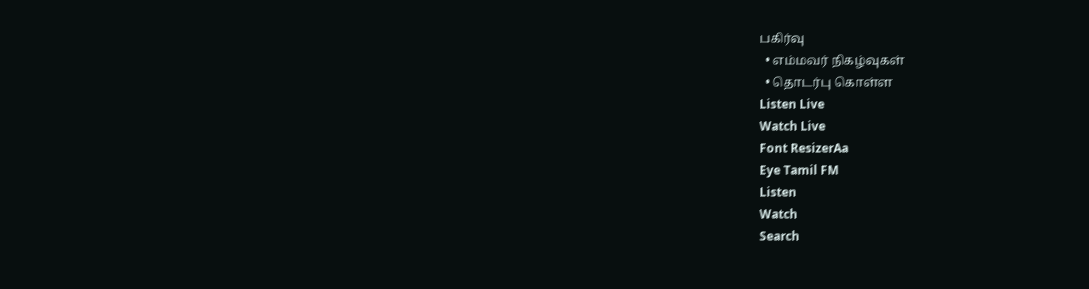பகிர்வு
  • எம்மவர் நிகழ்வுகள்
  • தொடர்பு கொள்ள
Listen Live
Watch Live
Font ResizerAa
Eye Tamil FM
Listen
Watch
Search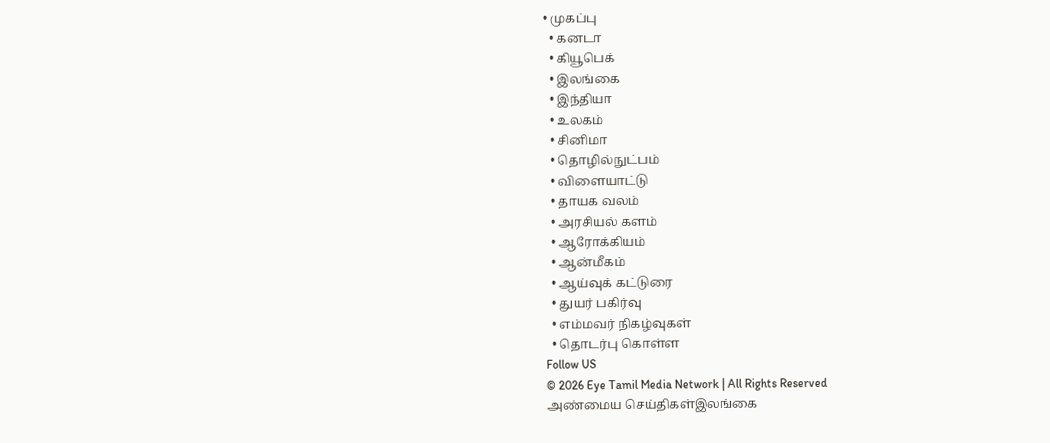• முகப்பு
  • கனடா
  • கியூபெக்
  • இலங்கை
  • இந்தியா
  • உலகம்
  • சினிமா
  • தொழில்நுட்பம்
  • விளையாட்டு
  • தாயக வலம்
  • அரசியல் களம்
  • ஆரோக்கியம்
  • ஆன்மீகம்
  • ஆய்வுக் கட்டுரை
  • துயர் பகிர்வு
  • எம்மவர் நிகழ்வுகள்
  • தொடர்பு கொள்ள
Follow US
© 2026 Eye Tamil Media Network | All Rights Reserved
அண்மைய செய்திகள்இலங்கை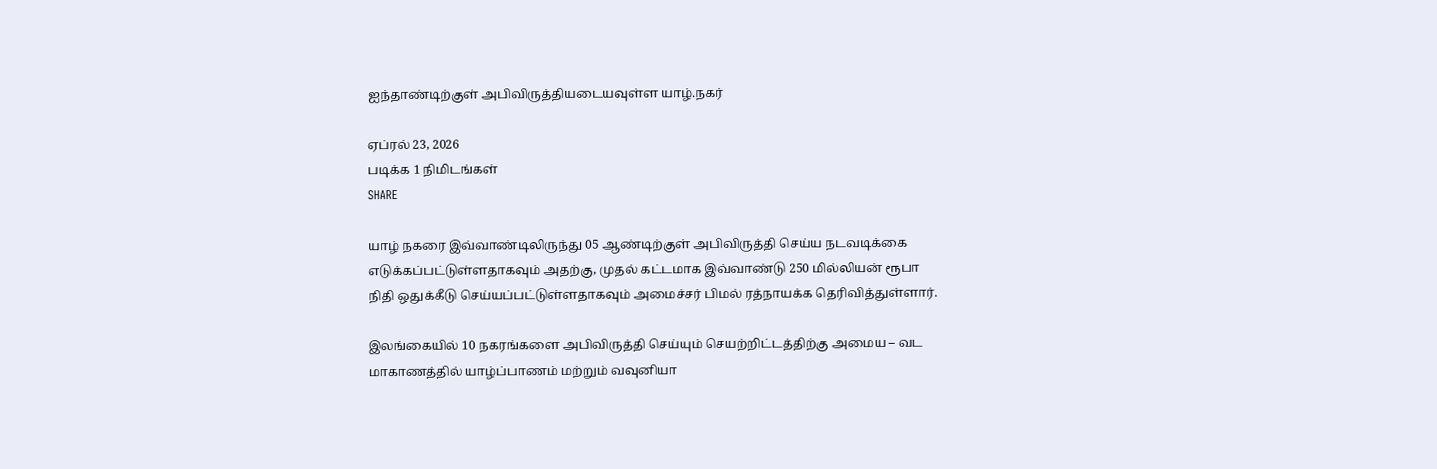ஐந்தாண்டிற்குள் அபிவிருத்தியடையவுள்ள யாழ்.நகர்

ஏப்ரல் 23, 2026
படிக்க 1 நிமிடங்கள்
SHARE

யாழ் நகரை இவ்வாண்டிலிருந்து 05 ஆண்டிற்குள் அபிவிருத்தி செய்ய நடவடிக்கை எடுக்கப்பட்டுள்ளதாகவும் அதற்கு, முதல் கட்டமாக இவ்வாண்டு 250 மில்லியன் ரூபா நிதி ஒதுக்கீடு செய்யப்பட்டுள்ளதாகவும் அமைச்சர் பிமல் ரத்நாயக்க தெரிவித்துள்ளார்.

இலங்கையில் 10 நகரங்களை அபிவிருத்தி செய்யும் செயற்றிட்டத்திற்கு அமைய – வட மாகாணத்தில் யாழ்ப்பாணம் மற்றும் வவுனியா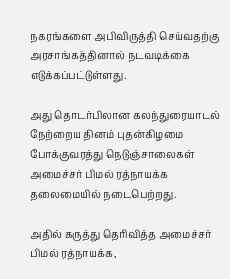நகரங்களை அபிவிருத்தி செய்வதற்கு அரசாங்கத்தினால் நடவடிக்கை எடுக்கப்பட்டுள்ளது.

அது தொடர்பிலான கலந்துரையாடல் நேற்றைய தினம் புதன்கிழமை போக்குவரத்து நெடுஞ்சாலைகள் அமைச்சர் பிமல் ரத்நாயக்க தலைமையில் நடைபெற்றது.

அதில் கருத்து தெரிவித்த அமைச்சர் பிமல் ரத்நாயக்க,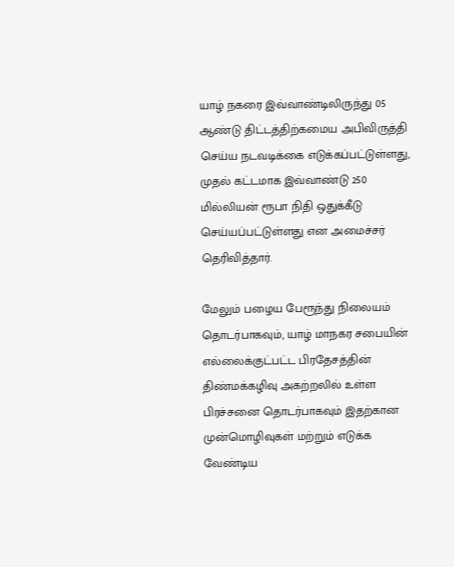யாழ் நகரை இவ்வாண்டிலிருந்து 05 ஆண்டு திட்டத்திற்கமைய அபிவிருத்தி செய்ய நடவடிக்கை எடுக்கப்பட்டுள்ளது, முதல் கட்டமாக இவ்வாண்டு 250 மில்லியன் ரூபா நிதி ஒதுக்கீடு செய்யப்பட்டுள்ளது என அமைச்சர் தெரிவித்தார்.

மேலும் பழைய பேரூந்து நிலையம் தொடர்பாகவும், யாழ் மாநகர சபையின் எல்லைக்குட்பட்ட பிரதேசத்தின் திண்மக்கழிவு அகற்றலில் உள்ள பிரச்சனை தொடர்பாகவும் இதற்கான முன்மொழிவுகள் மற்றும் எடுக்க வேண்டிய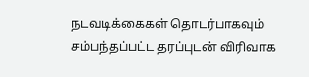நடவடிக்கைகள் தொடர்பாகவும் சம்பந்தப்பட்ட தரப்புடன் விரிவாக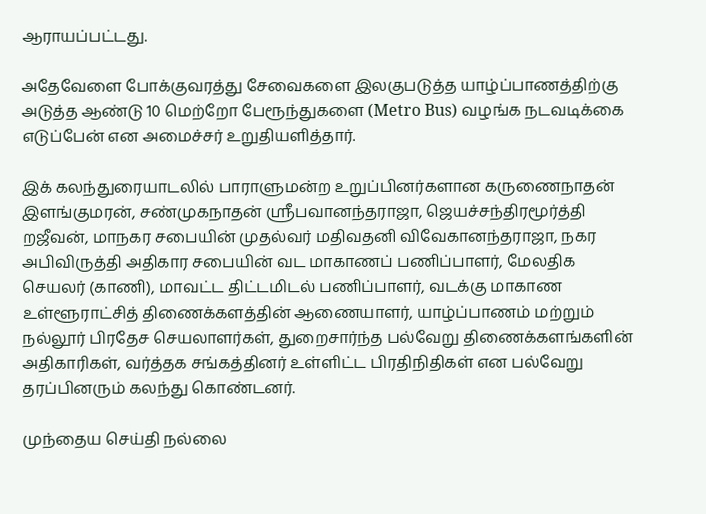ஆராயப்பட்டது.

அதேவேளை போக்குவரத்து சேவைகளை இலகுபடுத்த யாழ்ப்பாணத்திற்கு அடுத்த ஆண்டு 10 மெற்றோ பேரூந்துகளை (Metro Bus) வழங்க நடவடிக்கை எடுப்பேன் என அமைச்சர் உறுதியளித்தார்.

இக் கலந்துரையாடலில் பாராளுமன்ற உறுப்பினர்களான கருணைநாதன் இளங்குமரன், சண்முகநாதன் ஸ்ரீபவானந்தராஜா, ஜெயச்சந்திரமூர்த்தி றஜீவன், மாநகர சபையின் முதல்வர் மதிவதனி விவேகானந்தராஜா, நகர அபிவிருத்தி அதிகார சபையின் வட மாகாணப் பணிப்பாளர், மேலதிக செயலர் (காணி), மாவட்ட திட்டமிடல் பணிப்பாளர், வடக்கு மாகாண உள்ளூராட்சித் திணைக்களத்தின் ஆணையாளர், யாழ்ப்பாணம் மற்றும் நல்லூர் பிரதேச செயலாளர்கள், துறைசார்ந்த பல்வேறு திணைக்களங்களின் அதிகாரிகள், வர்த்தக சங்கத்தினர் உள்ளிட்ட பிரதிநிதிகள் என பல்வேறு தரப்பினரும் கலந்து கொண்டனர்.

முந்தைய செய்தி நல்லை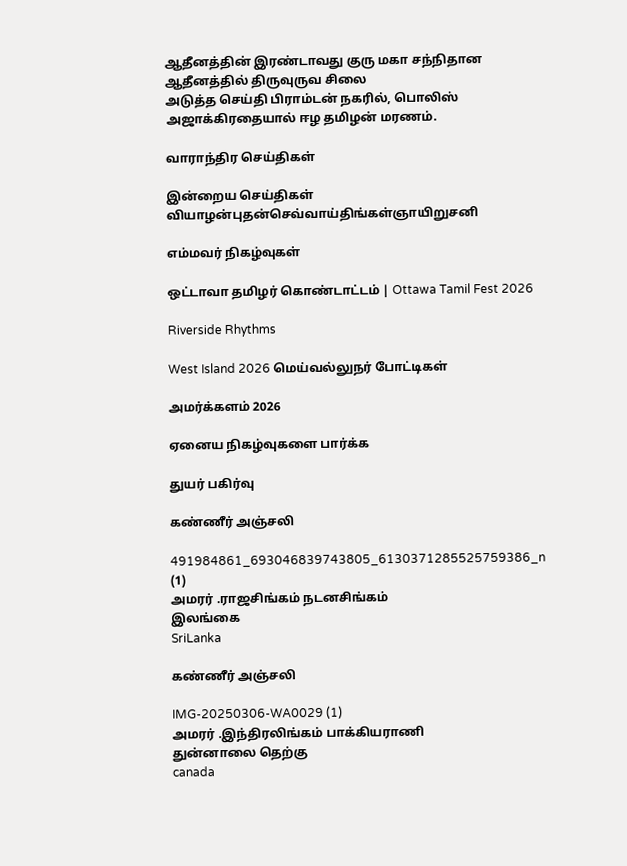ஆதீனத்தின் இரண்டாவது குரு மகா சந்நிதான ஆதீனத்தில் திருவுருவ சிலை
அடுத்த செய்தி பிராம்டன் நகரில், பொலிஸ் அஜாக்கிரதையால் ஈழ தமிழன் மரணம்.

வாராந்திர செய்திகள்

இன்றைய செய்திகள்
வியாழன்புதன்செவ்வாய்திங்கள்ஞாயிறுசனி

எம்மவர் நிகழ்வுகள்

ஒட்டாவா தமிழர் கொண்டாட்டம் | Ottawa Tamil Fest 2026

Riverside Rhythms

West Island 2026 மெய்வல்லுநர் போட்டிகள்

அமர்க்களம் 2026

ஏனைய நிகழ்வுகளை பார்க்க

துயர் பகிர்வு

கண்ணீர் அஞ்சலி

491984861_693046839743805_6130371285525759386_n (1)
அமரர் .ராஜசிங்கம் நடனசிங்கம்
இலங்கை
SriLanka

கண்ணீர் அஞ்சலி

IMG-20250306-WA0029 (1)
அமரர் .இந்திரலிங்கம் பாக்கியராணி
துன்னாலை தெற்கு
canada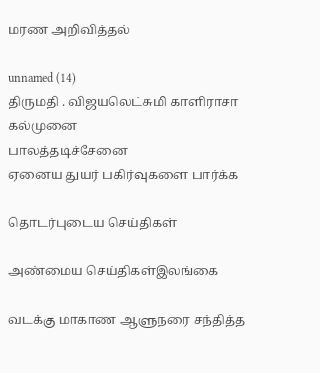மரண அறிவித்தல்

unnamed (14)
திருமதி . விஜயலெட்சுமி காளிராசா
கல்முனை
பாலத்தடிச்சேனை
ஏனைய துயர் பகிர்வுகளை பார்க்க

தொடர்புடைய செய்திகள்

அண்மைய செய்திகள்இலங்கை

வடக்கு மாகாண ஆளுநரை சந்தித்த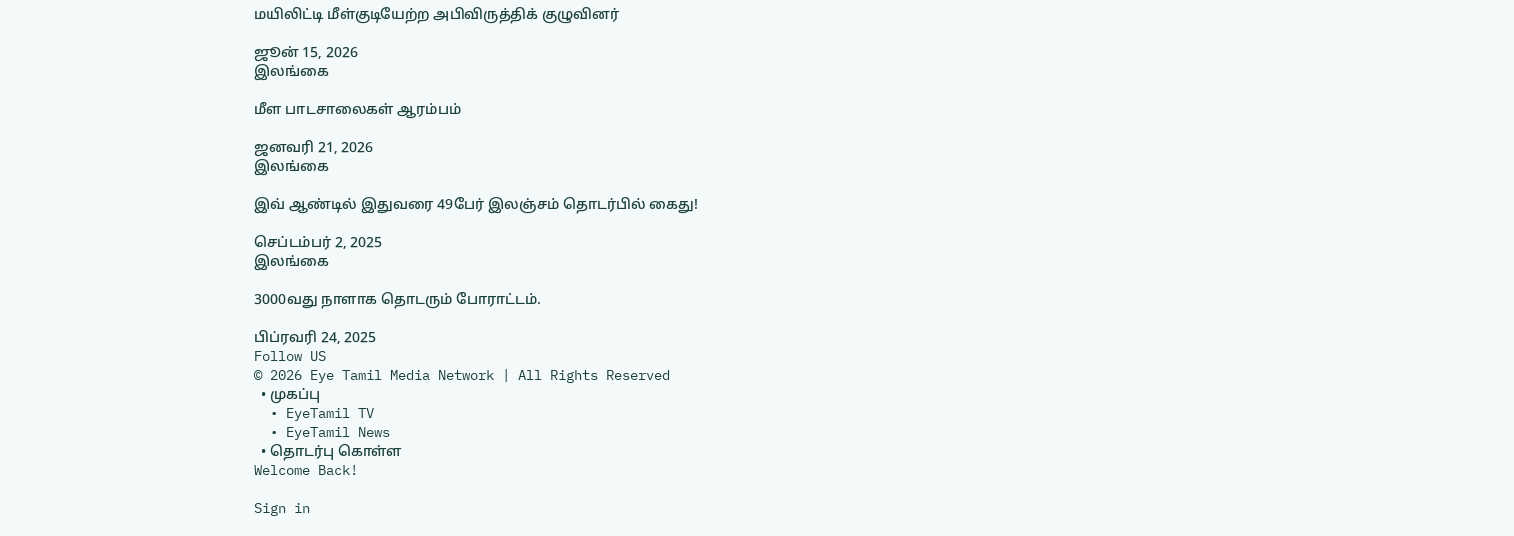மயிலிட்டி மீள்குடியேற்ற அபிவிருத்திக் குழுவினர்

ஜூன் 15, 2026
இலங்கை

மீள பாடசாலைகள் ஆரம்பம்

ஜனவரி 21, 2026
இலங்கை

இவ் ஆண்டில் இதுவரை 49பேர் இலஞ்சம் தொடர்பில் கைது!

செப்டம்பர் 2, 2025
இலங்கை

3000வது நாளாக தொடரும் போராட்டம்.

பிப்ரவரி 24, 2025
Follow US
© 2026 Eye Tamil Media Network | All Rights Reserved
  • முகப்பு
  • EyeTamil TV
  • EyeTamil News
  • தொடர்பு கொள்ள
Welcome Back!

Sign in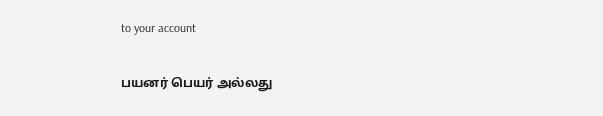to your account

பயனர் பெயர் அல்லது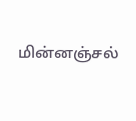மின்னஞ்சல்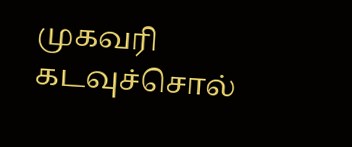முகவரி
கடவுச்சொல்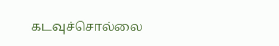கடவுச்சொல்லை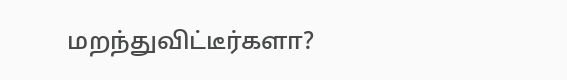மறந்துவிட்டீர்களா?